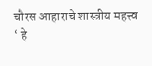चौरस आहाराचे शास्त्रीय महत्त्व
‘ हे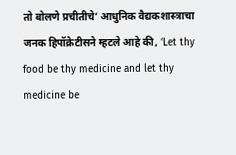तो बोलणे प्रचीतीचे’ आधुनिक वैद्यकशास्त्राचा जनक हिपॉक्रेटीसने म्हटले आहे की, ‘Let thy food be thy medicine and let thy medicine be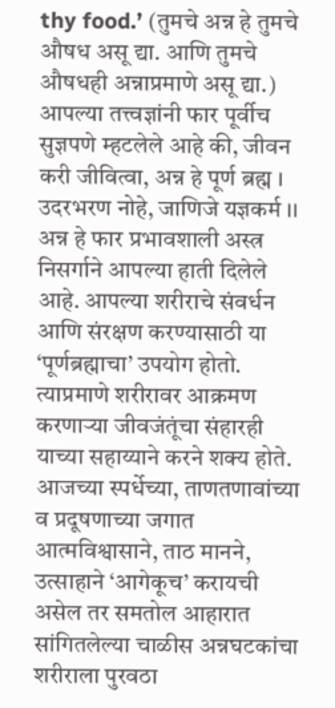thy food.’ (तुमचे अन्न हे तुमचे औषध असू द्या. आणि तुमचे औषधही अन्नाप्रमाणे असू द्या.) आपल्या तत्त्वज्ञांनी फार पूर्वीच सुज्ञपणे म्हटलेले आहे की, जीवन करी जीवित्वा, अन्न हे पूर्ण ब्रह्म । उदरभरण नोहे, जाणिजे यज्ञकर्म ।। अन्न हे फार प्रभावशाली अस्त्र निसर्गाने आपल्या हाती दिलेले आहे. आपल्या शरीराचे संवर्धन आणि संरक्षण करण्यासाठी या ‘पूर्णब्रह्माचा’ उपयोग होतो. त्याप्रमाणे शरीरावर आक्रमण करणाऱ्या जीवजंतूंचा संहारही याच्या सहाय्याने करने शक्य होते. आजच्या स्पर्धेच्या, ताणतणावांच्या व प्रदूषणाच्या जगात आत्मविश्वासाने, ताठ मानने, उत्साहाने ‘आगेकूच’ करायची असेल तर समतोल आहारात सांगितलेल्या चाळीस अन्नघटकांचा शरीराला पुरवठा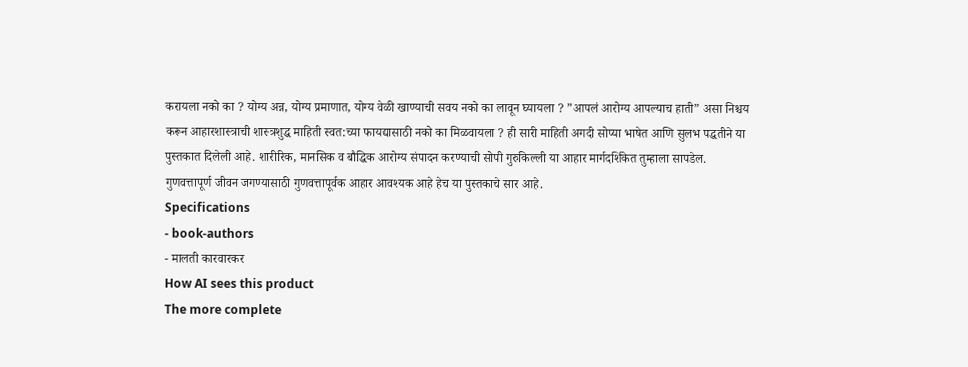करायला नको का ? योग्य अन्न, योग्य प्रमाणात, योग्य वेळी खाण्याची सवय नको का लावून घ्यायला ? ”आपलं आरोग्य आपल्याच हाती” असा निश्चय करून आहारशास्त्राची शास्त्रशुद्ध माहिती स्वत:च्या फायद्यासाठी नको का मिळवायला ? ही सारी माहिती अगदी सोप्या भाषेत आणि सुलभ पद्धतीने या पुस्तकात दिलेली आहे. शारीरिक, मानसिक व बौद्धिक आरोग्य संपादन करण्याची सोपी गुरुकिल्ली या आहार मार्गदर्शिकेत तुम्हाला सापडेल. गुणवत्तापूर्ण जीवन जगण्यासाठी गुणवत्तापूर्वक आहार आवश्यक आहे हेच या पुस्तकाचे सार आहे.
Specifications
- book-authors
- मालती कारवारकर
How AI sees this product
The more complete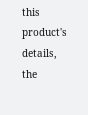this product's details, the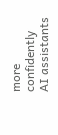more confidently AI assistants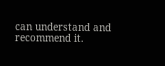can understand and recommend it.